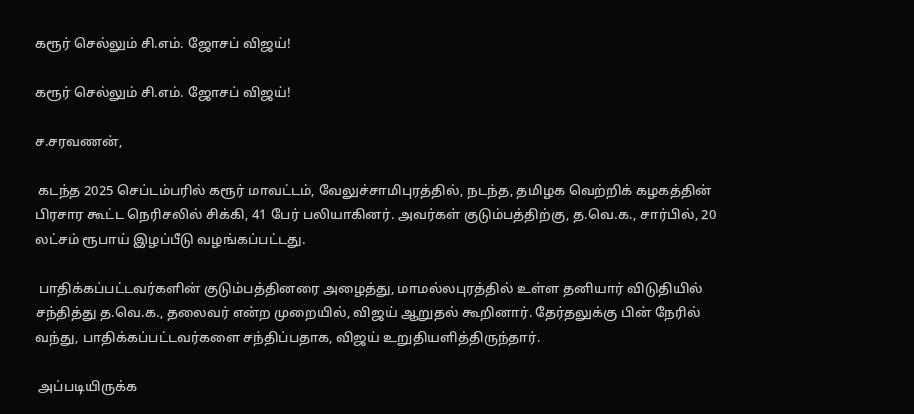கரூர் செல்லும் சி.எம். ஜோசப் விஜய்!

கரூர் செல்லும் சி.எம். ஜோசப் விஜய்!

ச.சரவணன்,

 கடந்த 2025 செப்டம்பரில் கரூர் மாவட்டம், வேலுச்சாமிபுரத்தில், நடந்த, தமிழக வெற்றிக் கழகத்தின் பிரசார கூட்ட நெரிசலில் சிக்கி, 41 பேர் பலியாகினர். அவர்கள் குடும்பத்திற்கு, த.வெ.க., சார்பில், 20 லட்சம் ரூபாய் இழப்பீடு வழங்கப்பட்டது.

 பாதிக்கப்பட்டவர்களின் குடும்பத்தினரை அழைத்து, மாமல்லபுரத்தில் உள்ள தனியார் விடுதியில் சந்தித்து த.வெ.க., தலைவர் என்ற முறையில், விஜய் ஆறுதல் கூறினார். தேர்தலுக்கு பின் நேரில் வந்து, பாதிக்கப்பட்டவர்களை சந்திப்பதாக, விஜய் உறுதியளித்திருந்தார்.

 அப்படியிருக்க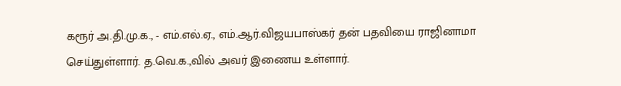கரூர் அ.தி.மு.க., - எம்.எல்.ஏ., எம்.ஆர்.விஜயபாஸ்கர் தன் பதவியை ராஜினாமா செய்துள்ளார். த.வெ.க.,வில் அவர் இணைய உள்ளார்.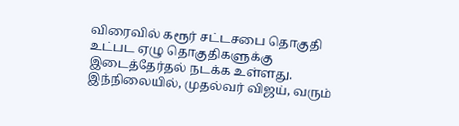விரைவில் கரூர் சட்டசபை தொகுதி உட்பட ஏழு தொகுதிகளுக்கு இடைத்தேர்தல் நடக்க உள்ளது. இந்நிலையில், முதல்வர் விஜய், வரும்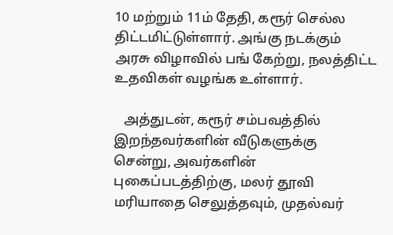10 மற்றும் 11ம் தேதி, கரூர் செல்ல திட்டமிட்டுள்ளார். அங்கு நடக்கும் அரசு விழாவில் பங் கேற்று, நலத்திட்ட உதவிகள் வழங்க உள்ளார்.

   அத்துடன், கரூர் சம்பவத்தில் இறந்தவர்களின் வீடுகளுக்கு சென்று, அவர்களின் புகைப்படத்திற்கு, மலர் தூவி மரியாதை செலுத்தவும், முதல்வர்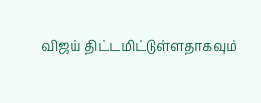விஜய் திட்டமிட்டுள்ளதாகவும்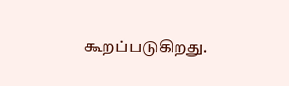கூறப்படுகிறது.